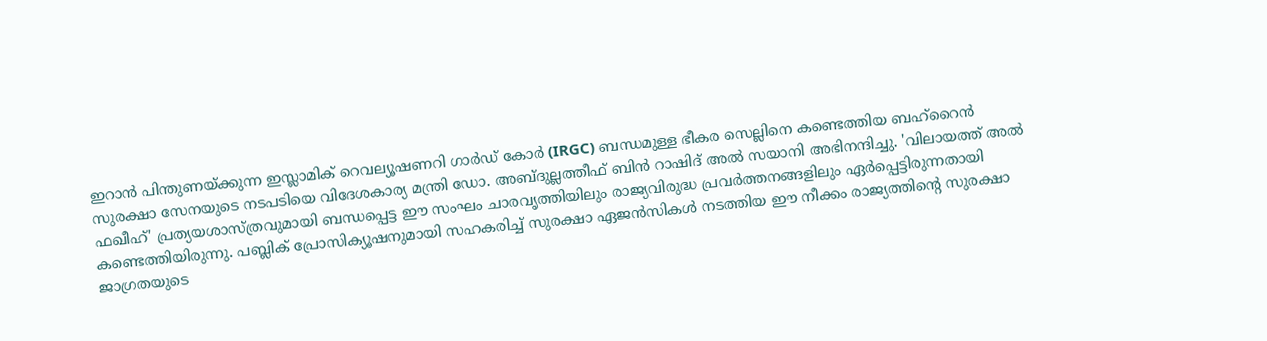ഇറാൻ പിന്തുണയ്ക്കുന്ന ഇസ്ലാമിക് റെവല്യൂഷണറി ഗാർഡ് കോർ (IRGC) ബന്ധമുള്ള ഭീകര സെല്ലിനെ കണ്ടെത്തിയ ബഹ്‌റൈൻ സുരക്ഷാ സേനയുടെ നടപടിയെ വിദേശകാര്യ മന്ത്രി ഡോ. അബ്ദുല്ലത്തീഫ് ബിൻ റാഷിദ് അൽ സയാനി അഭിനന്ദിച്ചു. 'വിലായത്ത് അൽ ഫഖീഹ്' പ്രത്യയശാസ്ത്രവുമായി ബന്ധപ്പെട്ട ഈ സംഘം ചാരവൃത്തിയിലും രാജ്യവിരുദ്ധ പ്രവർത്തനങ്ങളിലും ഏർപ്പെട്ടിരുന്നതായി കണ്ടെത്തിയിരുന്നു. പബ്ലിക് പ്രോസിക്യൂഷനുമായി സഹകരിച്ച് സുരക്ഷാ ഏജൻസികൾ നടത്തിയ ഈ നീക്കം രാജ്യത്തിന്റെ സുരക്ഷാ ജാഗ്രതയുടെ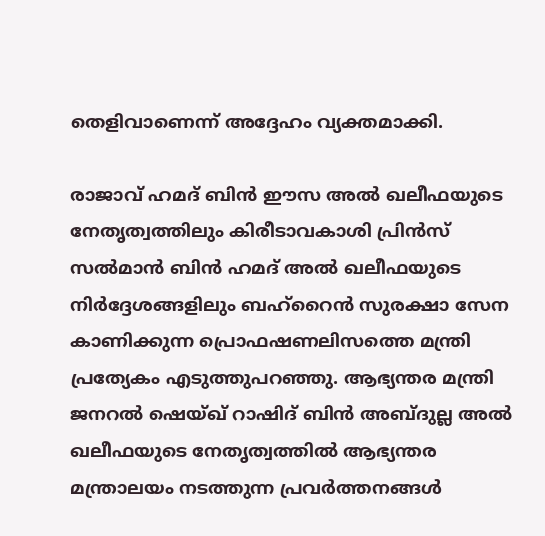തെളിവാണെന്ന് അദ്ദേഹം വ്യക്തമാക്കി.

രാജാവ് ഹമദ് ബിൻ ഈസ അൽ ഖലീഫയുടെ നേതൃത്വത്തിലും കിരീടാവകാശി പ്രിൻസ് സൽമാൻ ബിൻ ഹമദ് അൽ ഖലീഫയുടെ നിർദ്ദേശങ്ങളിലും ബഹ്‌റൈൻ സുരക്ഷാ സേന കാണിക്കുന്ന പ്രൊഫഷണലിസത്തെ മന്ത്രി പ്രത്യേകം എടുത്തുപറഞ്ഞു. ആഭ്യന്തര മന്ത്രി ജനറൽ ഷെയ്ഖ് റാഷിദ് ബിൻ അബ്ദുല്ല അൽ ഖലീഫയുടെ നേതൃത്വത്തിൽ ആഭ്യന്തര മന്ത്രാലയം നടത്തുന്ന പ്രവർത്തനങ്ങൾ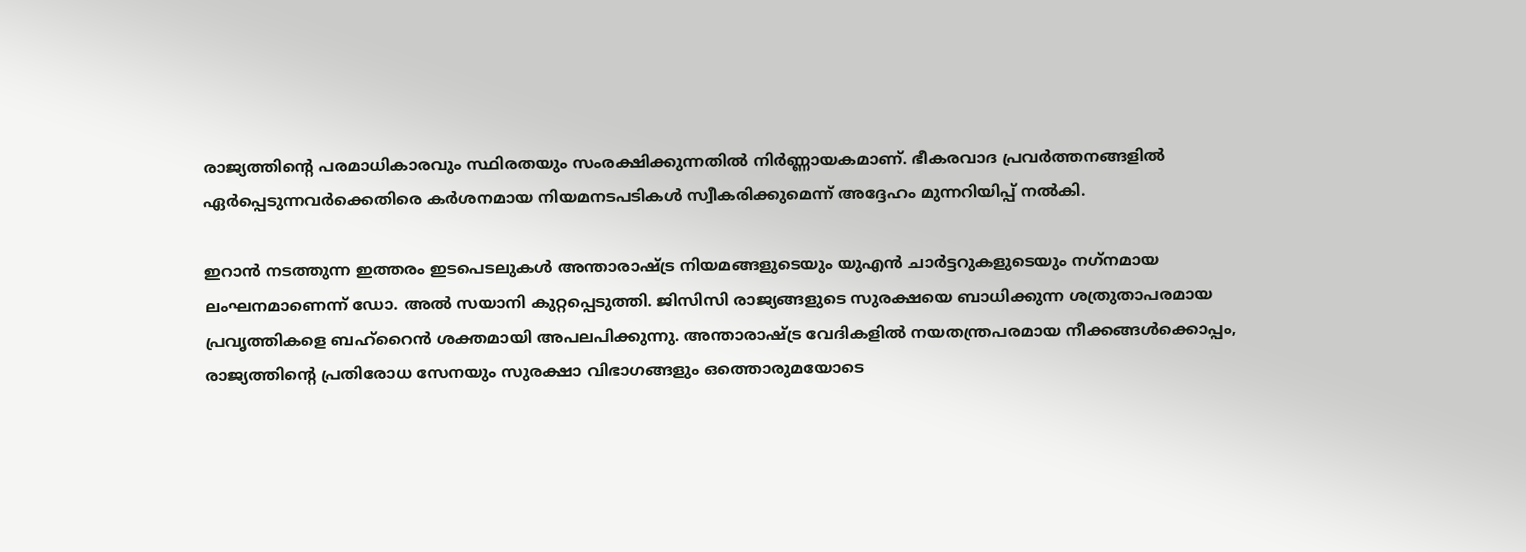രാജ്യത്തിന്റെ പരമാധികാരവും സ്ഥിരതയും സംരക്ഷിക്കുന്നതിൽ നിർണ്ണായകമാണ്. ഭീകരവാദ പ്രവർത്തനങ്ങളിൽ ഏർപ്പെടുന്നവർക്കെതിരെ കർശനമായ നിയമനടപടികൾ സ്വീകരിക്കുമെന്ന് അദ്ദേഹം മുന്നറിയിപ്പ് നൽകി.

ഇറാൻ നടത്തുന്ന ഇത്തരം ഇടപെടലുകൾ അന്താരാഷ്ട്ര നിയമങ്ങളുടെയും യുഎൻ ചാർട്ടറുകളുടെയും നഗ്‌നമായ ലംഘനമാണെന്ന് ഡോ. അൽ സയാനി കുറ്റപ്പെടുത്തി. ജിസിസി രാജ്യങ്ങളുടെ സുരക്ഷയെ ബാധിക്കുന്ന ശത്രുതാപരമായ പ്രവൃത്തികളെ ബഹ്‌റൈൻ ശക്തമായി അപലപിക്കുന്നു. അന്താരാഷ്ട്ര വേദികളിൽ നയതന്ത്രപരമായ നീക്കങ്ങൾക്കൊപ്പം, രാജ്യത്തിന്റെ പ്രതിരോധ സേനയും സുരക്ഷാ വിഭാഗങ്ങളും ഒത്തൊരുമയോടെ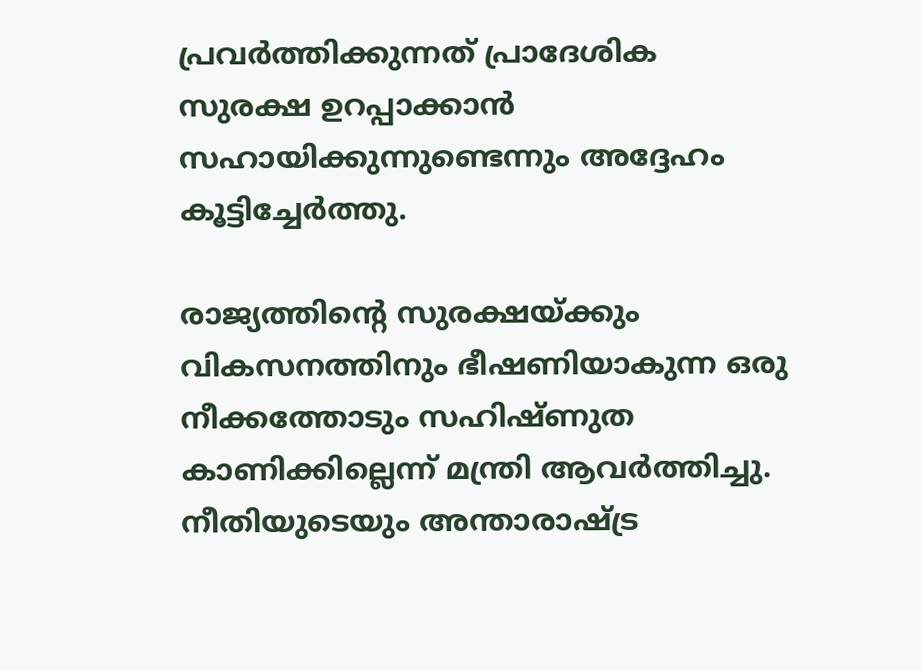പ്രവർത്തിക്കുന്നത് പ്രാദേശിക സുരക്ഷ ഉറപ്പാക്കാൻ സഹായിക്കുന്നുണ്ടെന്നും അദ്ദേഹം കൂട്ടിച്ചേർത്തു.

രാജ്യത്തിന്റെ സുരക്ഷയ്ക്കും വികസനത്തിനും ഭീഷണിയാകുന്ന ഒരു നീക്കത്തോടും സഹിഷ്ണുത കാണിക്കില്ലെന്ന് മന്ത്രി ആവർത്തിച്ചു. നീതിയുടെയും അന്താരാഷ്ട്ര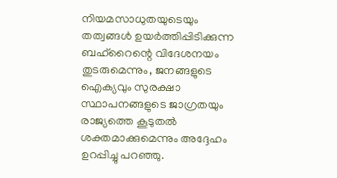നിയമസാധുതയുടെയും തത്വങ്ങൾ ഉയർത്തിപ്പിടിക്കുന്ന ബഹ്‌റൈന്റെ വിദേശനയം തുടരുമെന്നും, ജനങ്ങളുടെ ഐക്യവും സുരക്ഷാ സ്ഥാപനങ്ങളുടെ ജാഗ്രതയും രാജ്യത്തെ കൂടുതൽ ശക്തമാക്കുമെന്നും അദ്ദേഹം ഉറപ്പിച്ചു പറഞ്ഞു.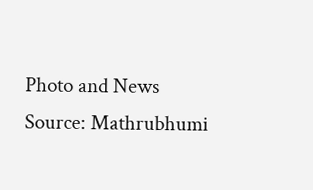Photo and News Source: Mathrubhumi